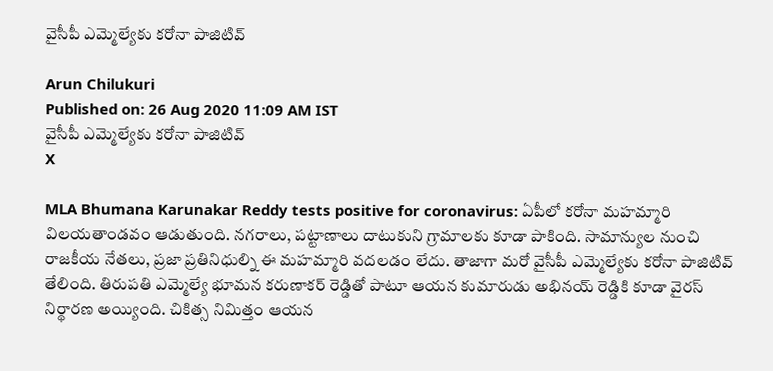వైసీపీ ఎమ్మెల్యేకు కరోనా పాజిటివ్‌

Arun Chilukuri
Published on: 26 Aug 2020 11:09 AM IST
వైసీపీ ఎమ్మెల్యేకు కరోనా పాజిటివ్‌
X

MLA Bhumana Karunakar Reddy tests positive for coronavirus: ఏపీలో కరోనా మహమ్మారి విలయతాండవం ఆడుతుంది. నగరాలు, పట్టాణాలు దాటుకుని గ్రామాలకు కూడా పాకింది. సామాన్యుల నుంచి రాజకీయ నేతలు, ప్రజా ప్రతినిధుల్ని ఈ మహమ్మారి వదలడం లేదు. తాజాగా మరో వైసీపీ ఎమ్మెల్యేకు కరోనా పాజిటివ్ తేలింది. తిరుప‌తి ఎమ్మెల్యే భూమ‌న క‌రుణాక‌ర్ రెడ్డితో పాటూ ఆయ‌న కుమారుడు అభిన‌య్ రెడ్డికి కూడా వైరస్ నిర్థారణ అయ్యింది. చికిత్స నిమిత్తం ఆయన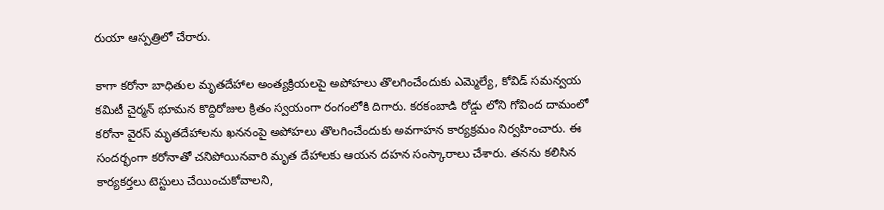రుయా ఆస్పత్రిలో చేరారు.

కాగా కరోనా బాధితుల మృతదేహాల అంత్యక్రియలపై అపోహలు తొలగించేందుకు ఎమ్మెల్యే, కోవిడ్‌ సమన్వయ కమిటీ చైర్మన్‌ భూమన కొద్దిరోజుల క్రితం స్వయంగా రంగంలోకి దిగారు. కరకంబాడి రోడ్డు లోని గోవింద దామంలో కరోనా వైరస్ మృతదేహాలను ఖననంపై అపోహలు తొలగించేందుకు అవగాహన కార్యక్రమం నిర్వహించారు. ఈ సందర్భంగా కరోనాతో చనిపోయినవారి మృత దేహాలకు ఆయన దహన సంస్కారాలు చేశారు. తనను కలిసిన కార్యకర్తలు టెస్టులు చేయించుకోవాలని,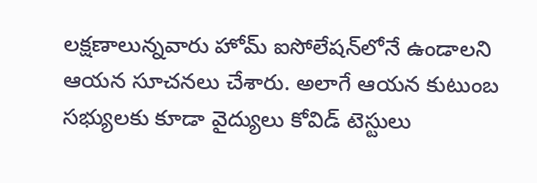ల‌క్ష‌ణాలున్న‌వారు హోమ్ ఐసోలేష‌న్‌లోనే ఉండాల‌ని ఆయ‌న‌ సూచన‌లు చేశారు. అలాగే ఆయ‌న కుటుంబ స‌భ్యుల‌కు కూడా వైద్యులు కోవిడ్ టెస్టులు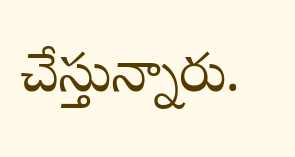చేస్తున్నారు.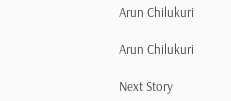Arun Chilukuri

Arun Chilukuri

Next Story